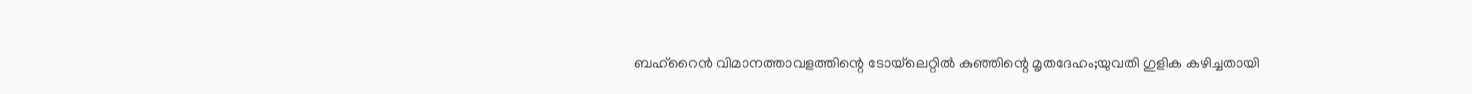ബഹ്‌റൈന്‍ വിമാനത്താവളത്തിന്റെ ടോയ്‌ലെറ്റില്‍ കുഞ്ഞിന്റെ മൃതദേഹം;യുവതി ഗുളിക കഴിച്ചതായി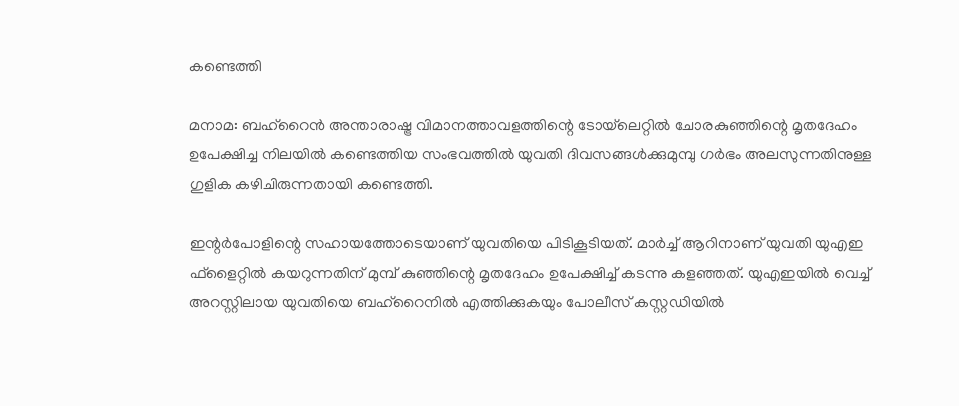കണ്ടെത്തി

മനാമ: ബഹ്‌റൈന്‍ അന്താരാഷ്ട്ര വിമാനത്താവളത്തിന്റെ ടോയ്‌ലെറ്റില്‍ ചോരകുഞ്ഞിന്റെ മൃതദേഹം ഉപേക്ഷിച്ച നിലയില്‍ കണ്ടെത്തിയ സംഭവത്തില്‍ യുവതി ദിവസങ്ങള്‍ക്കുമുമ്പു ഗര്‍ഭം അലസുന്നതിനുള്ള ഗുളിക കഴിചിരുന്നതായി കണ്ടെത്തി.

ഇന്റര്‍പോളിന്റെ സഹായത്തോടെയാണ് യുവതിയെ പിടികൂടിയത്. മാര്‍ച്ച് ആറിനാണ് യുവതി യുഎഇ ഫ്‌ളൈറ്റില്‍ കയറുന്നതിന് മുമ്പ് കുഞ്ഞിന്റെ മൃതദേഹം ഉപേക്ഷിച്ച് കടന്നു കളഞ്ഞത്. യുഎഇയില്‍ വെച്ച് അറസ്റ്റിലായ യുവതിയെ ബഹ്‌റൈനില്‍ എത്തിക്കുകയും പോലീസ് കസ്റ്റഡിയില്‍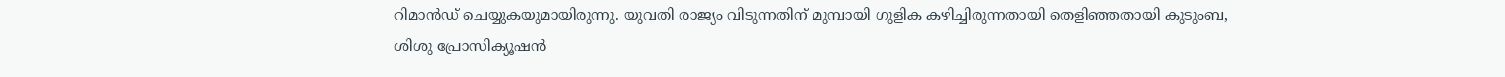റിമാന്‍ഡ് ചെയ്യുകയുമായിരുന്നു. യുവതി രാജ്യം വിടുന്നതിന് മുമ്പായി ഗുളിക കഴിച്ചിരുന്നതായി തെളിഞ്ഞതായി കുടുംബ, ശിശു പ്രോസിക്യൂഷന്‍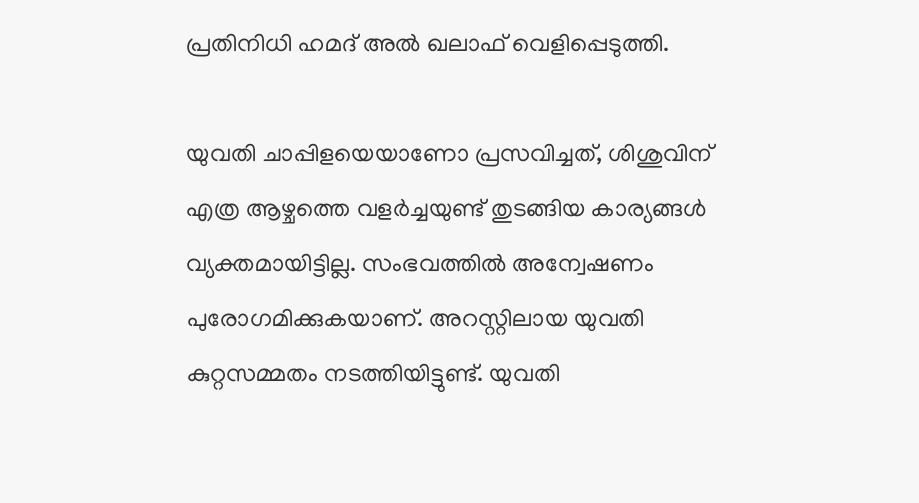പ്രതിനിധി ഹമദ് അല്‍ ഖലാഫ് വെളിപ്പെടുത്തി.

യുവതി ചാപ്പിളയെയാണോ പ്രസവിച്ചത്, ശിശുവിന് എത്ര ആഴ്ചത്തെ വളര്‍ച്ചയുണ്ട് തുടങ്ങിയ കാര്യങ്ങള്‍ വ്യക്തമായിട്ടില്ല. സംഭവത്തില്‍ അന്വേഷണം പുരോഗമിക്കുകയാണ്. അറസ്റ്റിലായ യുവതി കുറ്റസമ്മതം നടത്തിയിട്ടുണ്ട്. യുവതി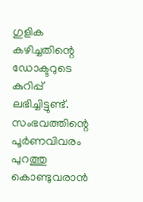ഗുളിക കഴിച്ചതിന്റെ ഡോക്ടറുടെ കുറിപ്പ് ലഭിച്ചിട്ടുണ്ട്. സംഭവത്തിന്റെ പൂര്‍ണവിവരം പുറത്തു കൊണ്ടുവരാന്‍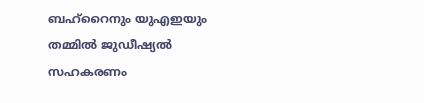ബഹ്‌റൈനും യുഎഇയും തമ്മില്‍ ജുഡീഷ്യല്‍ സഹകരണം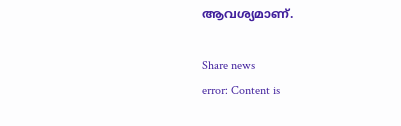ആവശ്യമാണ്.

Share news
error: Content is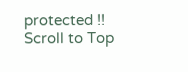protected !!
Scroll to Top